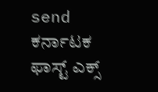send ಕರ್ನಾಟಕ ಫಾಸ್ಟ್ ಎಕ್ಸ್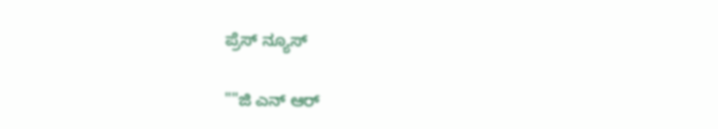ಪ್ರೆಸ್ ನ್ಯೂಸ್

""ಜಿ ಎನ್ ಆರ್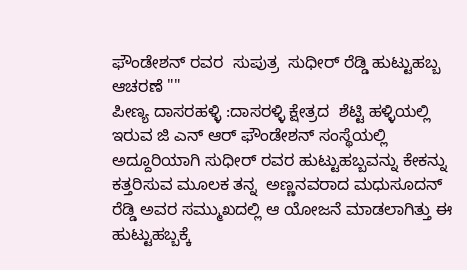ಫೌಂಡೇಶನ್ ರವರ  ಸುಪುತ್ರ  ಸುಧೀರ್ ರೆಡ್ಡಿ ಹುಟ್ಟುಹಬ್ಬ ಆಚರಣೆ ""
ಪೀಣ್ಯ ದಾಸರಹಳ್ಳಿ :ದಾಸರಳ್ಳಿ ಕ್ಷೇತ್ರದ  ಶೆಟ್ಟಿ ಹಳ್ಳಿಯಲ್ಲಿ ಇರುವ ಜಿ ಎನ್ ಆರ್ ಫೌಂಡೇಶನ್ ಸಂಸ್ಥೆಯಲ್ಲಿ  ಅದ್ದೂರಿಯಾಗಿ ಸುಧೀರ್ ರವರ ಹುಟ್ಟುಹಬ್ಬವನ್ನು ಕೇಕನ್ನು ಕತ್ತರಿಸುವ ಮೂಲಕ ತನ್ನ  ಅಣ್ಣನವರಾದ ಮಧುಸೂದನ್ ರೆಡ್ಡಿ ಅವರ ಸಮ್ಮುಖದಲ್ಲಿ ಆ ಯೋಜನೆ ಮಾಡಲಾಗಿತ್ತು ಈ ಹುಟ್ಟುಹಬ್ಬಕ್ಕೆ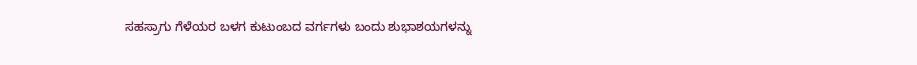ಸಹಸ್ರಾಗು ಗೆಳೆಯರ ಬಳಗ ಕುಟುಂಬದ ವರ್ಗಗಳು ಬಂದು ಶುಭಾಶಯಗಳನ್ನು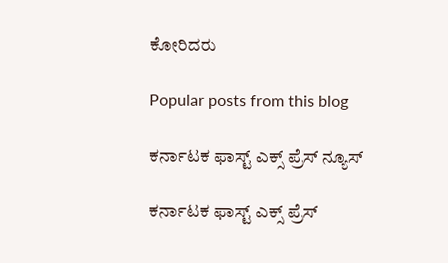ಕೋರಿದರು

Popular posts from this blog

ಕರ್ನಾಟಕ ಫಾಸ್ಟ್ ಎಕ್ಸ್ ಪ್ರೆಸ್ ನ್ಯೂಸ್

ಕರ್ನಾಟಕ ಫಾಸ್ಟ್ ಎಕ್ಸ್ ಪ್ರೆಸ್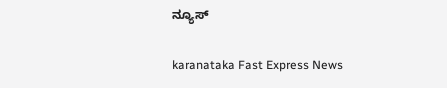ನ್ಯೂಸ್

karanataka Fast Express News